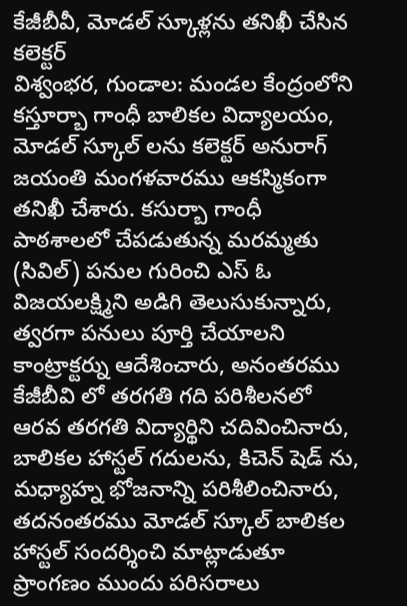కేజీబీవీ, మోడల్ స్కూళ్లను తనిఖీ చేసిన కలెక్టర్
విశ్వంభర, గుండాల: మండల కేంద్రంలోని కస్తూర్బా గాంధీ బాలికల విద్యాలయం, మోడల్ స్కూల్ లను కలెక్టర్ అనురాగ్ జయంతి మంగళవారము ఆకస్మికంగా తనిఖీ చేశారు. కసుర్బా గాంధీ పాఠశాలలో చేపడుతున్న మరమ్మతు (సివిల్) పనుల గురించి ఎస్ ఓ విజయలక్ష్మిని అడిగి తెలుసుకున్నారు, త్వరగా పనులు పూర్తి చేయాలని కాంట్రాక్టర్ను ఆదేశించారు, అనంతరము కేజీబీవి లో తరగతి గది పరిశీలనలో ఆరవ తరగతి విద్యార్థిని చదివించినారు, బాలికల హాస్టల్ గదులను, కిచెన్ షెడ్ ను, మధ్యాహ్న భోజనాన్ని పరిశీలించినారు, తదనంతరము మోడల్ స్కూల్ బాలికల హాస్టల్ సందర్శించి మాట్లాడుతూ ప్రాంగణం ముందు పరిసరాలు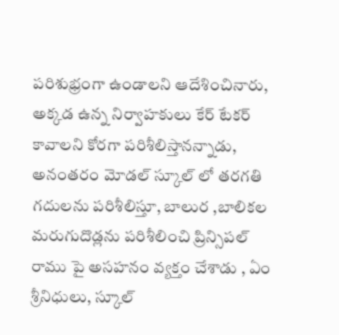పరిశుభ్రంగా ఉండాలని ఆదేశించినారు, అక్కడ ఉన్న నిర్వాహకులు కేర్ టేకర్ కావాలని కోరగా పరిశీలిస్తానన్నాడు, అనంతరం మోడల్ స్కూల్ లో తరగతి గదులను పరిశీలిస్తూ, బాలుర ,బాలికల మరుగుదొడ్లను పరిశీలించి ప్రిన్సిపల్ రాము పై అసహనం వ్యక్తం చేశాడు , ఏం శ్రీనిధులు, స్కూల్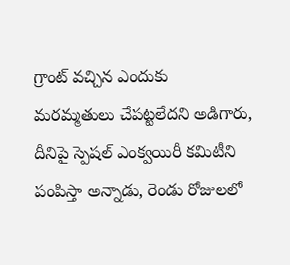గ్రాంట్ వచ్చిన ఎందుకు మరమ్మతులు చేపట్టలేదని అడిగారు, దీనిపై స్పెషల్ ఎంక్వయిరీ కమిటీని పంపిస్తా అన్నాడు, రెండు రోజులలో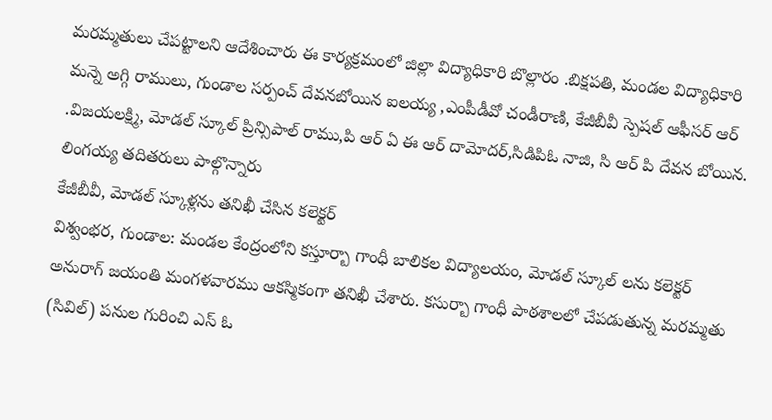మరమ్మతులు చేపట్టాలని ఆదేశించారు ఈ కార్యక్రమంలో జిల్లా విద్యాధికారి బొల్లారం .బిక్షపతి, మండల విద్యాధికారి మన్నె అగ్గి రాములు, గుండాల సర్పంచ్ దేవనబోయిన ఐలయ్య ,ఎంపీడీవో చండీరాణి, కేజీబీవీ స్పెషల్ ఆఫీసర్ ఆర్ .విజయలక్ష్మి, మోడల్ స్కూల్ ప్రిన్సిపాల్ రాము,పి ఆర్ ఏ ఈ ఆర్ దామోదర్,సిడిపిఓ నాజి, సి ఆర్ పి దేవన బోయిన. లింగయ్య తదితరులు పాల్గొన్నారు
కేజీబీవీ, మోడల్ స్కూళ్లను తనిఖీ చేసిన కలెక్టర్
విశ్వంభర, గుండాల: మండల కేంద్రంలోని కస్తూర్బా గాంధీ బాలికల విద్యాలయం, మోడల్ స్కూల్ లను కలెక్టర్ అనురాగ్ జయంతి మంగళవారము ఆకస్మికంగా తనిఖీ చేశారు. కసుర్బా గాంధీ పాఠశాలలో చేపడుతున్న మరమ్మతు (సివిల్) పనుల గురించి ఎస్ ఓ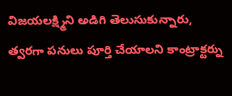విజయలక్ష్మిని అడిగి తెలుసుకున్నారు, త్వరగా పనులు పూర్తి చేయాలని కాంట్రాక్టర్ను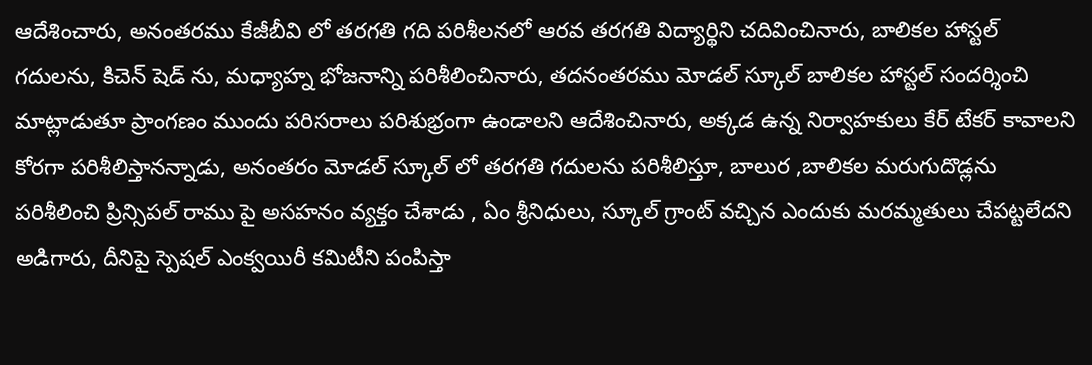ఆదేశించారు, అనంతరము కేజీబీవి లో తరగతి గది పరిశీలనలో ఆరవ తరగతి విద్యార్థిని చదివించినారు, బాలికల హాస్టల్ గదులను, కిచెన్ షెడ్ ను, మధ్యాహ్న భోజనాన్ని పరిశీలించినారు, తదనంతరము మోడల్ స్కూల్ బాలికల హాస్టల్ సందర్శించి మాట్లాడుతూ ప్రాంగణం ముందు పరిసరాలు పరిశుభ్రంగా ఉండాలని ఆదేశించినారు, అక్కడ ఉన్న నిర్వాహకులు కేర్ టేకర్ కావాలని కోరగా పరిశీలిస్తానన్నాడు, అనంతరం మోడల్ స్కూల్ లో తరగతి గదులను పరిశీలిస్తూ, బాలుర ,బాలికల మరుగుదొడ్లను పరిశీలించి ప్రిన్సిపల్ రాము పై అసహనం వ్యక్తం చేశాడు , ఏం శ్రీనిధులు, స్కూల్ గ్రాంట్ వచ్చిన ఎందుకు మరమ్మతులు చేపట్టలేదని అడిగారు, దీనిపై స్పెషల్ ఎంక్వయిరీ కమిటీని పంపిస్తా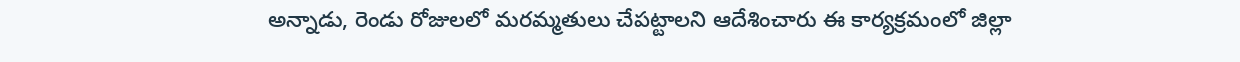అన్నాడు, రెండు రోజులలో మరమ్మతులు చేపట్టాలని ఆదేశించారు ఈ కార్యక్రమంలో జిల్లా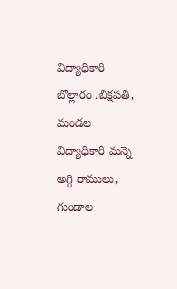విద్యాధికారి బొల్లారం .బిక్షపతి, మండల విద్యాధికారి మన్నె అగ్గి రాములు, గుండాల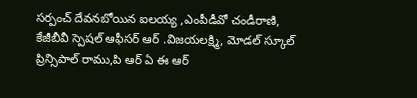సర్పంచ్ దేవనబోయిన ఐలయ్య ,ఎంపీడీవో చండీరాణి, కేజీబీవీ స్పెషల్ ఆఫీసర్ ఆర్ .విజయలక్ష్మి, మోడల్ స్కూల్ ప్రిన్సిపాల్ రాము,పి ఆర్ ఏ ఈ ఆర్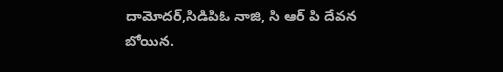దామోదర్,సిడిపిఓ నాజి, సి ఆర్ పి దేవన బోయిన.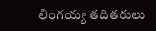లింగయ్య తదితరులు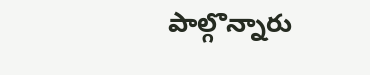పాల్గొన్నారు